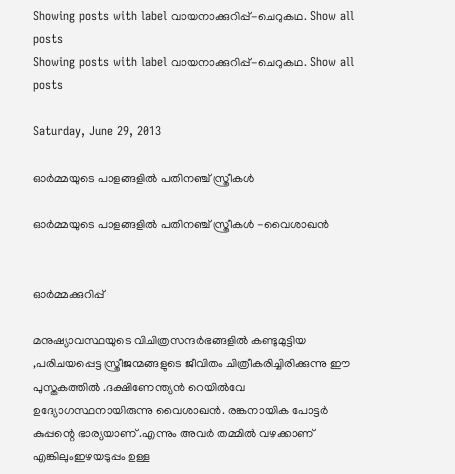Showing posts with label വായനാക്കുറിപ്പ്-ചെറുകഥ. Show all posts
Showing posts with label വായനാക്കുറിപ്പ്-ചെറുകഥ. Show all posts

Saturday, June 29, 2013

ഓര്‍മ്മയുടെ പാളങ്ങളില്‍ പതിനഞ്ച് സ്ത്രീകള്‍

ഓര്‍മ്മയുടെ പാളങ്ങളില്‍ പതിനഞ്ച് സ്ത്രീകള്‍ -വൈശാഖന്‍


ഓര്‍മ്മക്കുറിപ്പ്‌

മനുഷ്യാവസ്ഥയുടെ വിചിത്രസന്ദര്‍ഭങ്ങളില്‍ കണ്ടുമുട്ടിയ ,പരിചയപ്പെട്ട സ്ത്രീജന്മങ്ങളുടെ ജീവിതം ചിത്രീകരിച്ചിരിക്കുന്നു ഈ പുസ്തകത്തില്‍ .ദക്ഷിണേന്ത്യന്‍ റെയില്‍വേ ഉദ്യോഗസ്ഥനായിരുന്നു വൈശാഖന്‍. രങ്കനായിക പോട്ടര്‍ കുപ്പന്റെ ഭാര്യയാണ് .എന്നും അവര്‍ തമ്മില്‍ വഴക്കാണ് എങ്കിലുംഇഴയടുപ്പം ഉള്ള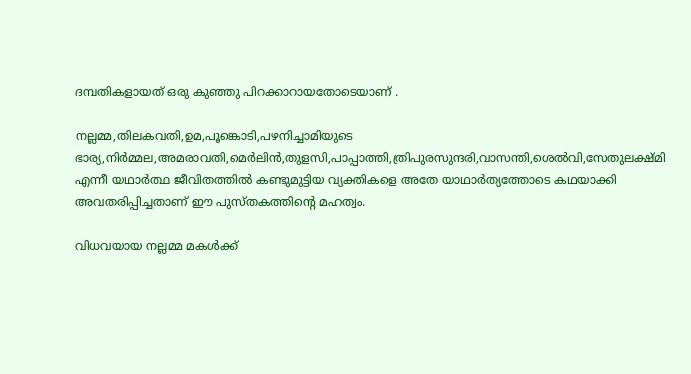ദമ്പതികളായത് ഒരു കുഞ്ഞു പിറക്കാറായതോടെയാണ് .

നല്ലമ്മ,തിലകവതി,ഉമ,പൂങ്കൊടി,പഴനിച്ചാമിയുടെ ഭാര്യ,നിര്‍മ്മല,അമരാവതി,മെര്‍ലിന്‍,തുളസി,പാപ്പാത്തി,ത്രിപുരസുന്ദരി,വാസന്തി,ശെല്‍വി,സേതുലക്ഷ്മി എന്നീ യഥാര്‍ത്ഥ ജീവിതത്തില്‍ കണ്ടുമുട്ടിയ വ്യക്തികളെ അതേ യാഥാര്‍ത്യത്തോടെ കഥയാക്കി അവതരിപ്പിച്ചതാണ് ഈ പുസ്തകത്തിന്‍റെ മഹത്വം.

വിധവയായ നല്ലമ്മ മകള്‍ക്ക്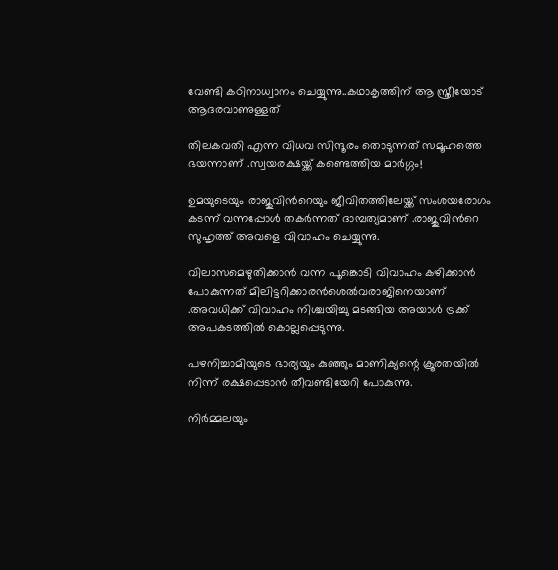വേണ്ടി കഠിനാധ്വാനം ചെയ്യുന്നു..കഥാകൃത്തിന് ആ സ്ത്രീയോട് ആദരവാണുള്ളത്

തിലകവതി എന്ന വിധവ സിന്ദൂരം തൊടുന്നത് സമൂഹത്തെ ഭയന്നാണ്‌ .സ്വയരക്ഷയ്ക്ക് കണ്ടെത്തിയ മാര്‍ഗ്ഗം!

ഉമയുടെയും രാജുവിന്‍റെയും ജീവിതത്തിലേയ്ക്ക് സംശയരോഗം കടന്ന്‌ വന്നപ്പോള്‍ തകര്‍ന്നത് ദാമ്പത്യമാണ് .രാജുവിന്‍റെ സുഹൃത്ത് അവളെ വിവാഹം ചെയ്യുന്നു.

വിലാസമെഴുതിക്കാന്‍ വന്ന പൂങ്കൊടി വിവാഹം കഴിക്കാന്‍ പോകുന്നത് മിലിട്ടറിക്കാരന്‍ശെല്‍വരാജിനെയാണ് .അവധിക്ക് വിവാഹം നിശ്ചയിച്ചു മടങ്ങിയ അയാള്‍ ട്രക്ക് അപകടത്തില്‍ കൊല്ലപ്പെടുന്നു.

പഴനിച്ചാമിയുടെ ഭാര്യയും കുഞ്ഞും മാണിക്യന്റെ ക്രൂരതയില്‍ നിന്ന് രക്ഷപ്പെടാന്‍ തീവണ്ടിയേറി പോകുന്നു.

നിര്‍മ്മലയും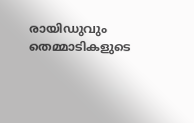രായിഡുവും തെമ്മാടികളുടെ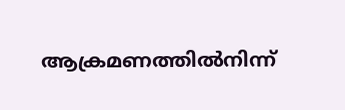ആക്രമണത്തില്‍നിന്ന്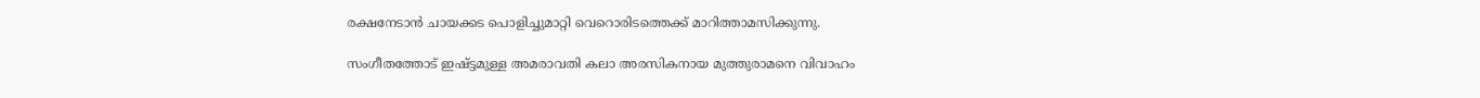രക്ഷനേടാന്‍ ചായക്കട പൊളിച്ചുമാറ്റി വെറൊരിടത്തെക്ക് മാറിത്താമസിക്കുന്നു.

സംഗീതത്തോട് ഇഷ്ട്ടമുള്ള അമരാവതി കലാ അരസികനായ മുത്തുരാമനെ വിവാഹം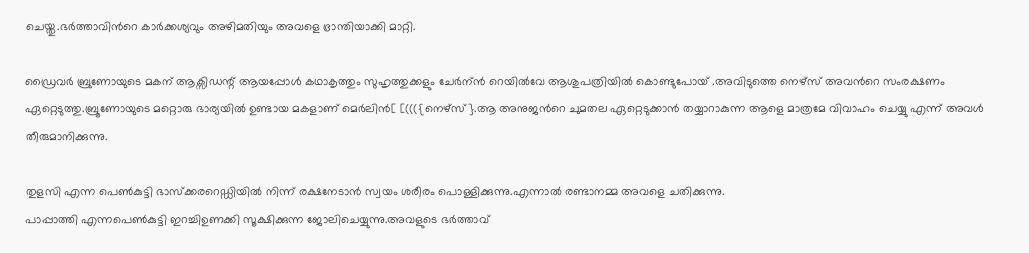ചെയ്തു.ഭര്‍ത്താവിന്‍റെ കാര്‍ക്കശ്യവും അഴിമതിയും അവളെ ഭ്രാന്തിയാക്കി മാറ്റി.

ഡ്രൈവര്‍ ബ്രുണോയുടെ മകന് ആക്സിഡന്റ് ആയപ്പോള്‍ കഥാകൃത്തും സുഹൃത്തുക്കളും ചേര്‍ന്ന്‍ റെയില്‍വേ ആശുപത്രിയില്‍ കൊണ്ടുപോയ് .അവിടുത്തെ നെഴ്സ് അവന്‍റെ സംരക്ഷണം ഏറ്റെടുത്തു.ബ്രൂണോയുടെ മറ്റൊരു ഭാര്യയില്‍ ഉണ്ടായ മകളാണ് മെര്‍ലിന്‍[ [((({നെഴ്സ്}.ആ അനുജന്‍റെ ചുമതല ഏറ്റെടുക്കാന്‍ തയ്യാറാകുന്ന ആളെ മാത്രമേ വിവാഹം ചെയ്യു എന്ന് അവള്‍ തീരുമാനിക്കുന്നു.

തുളസി എന്ന പെണ്‍കുട്ടി ഭാസ്ക്കരറെഡ്ഡിയില്‍ നിന്ന് രക്ഷനേടാന്‍ സ്വയം ശരീരം പൊള്ളിക്കുന്നു.എന്നാല്‍ രണ്ടാനമ്മ അവളെ ചതിക്കുന്നു.
പാപ്പാത്തി എന്നപെണ്‍കുട്ടി ഇറച്ചിഉണക്കി സൂക്ഷിക്കുന്ന ജോലിചെയ്യുന്നു.അവളുടെ ഭര്‍ത്താവ്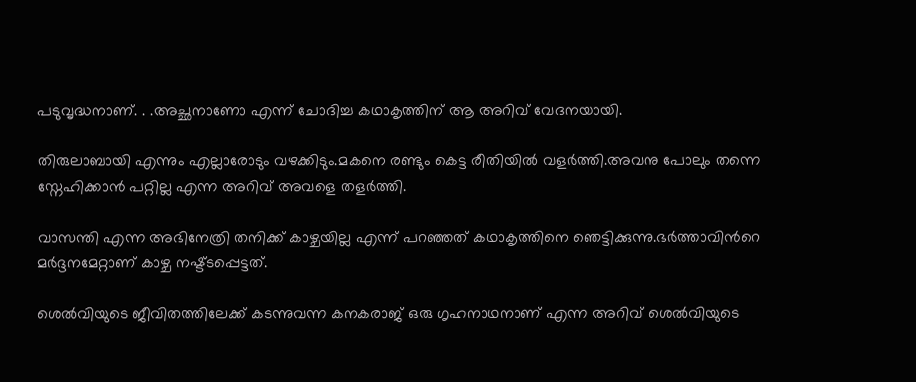പടുവൃദ്ധനാണ്‌. . .അച്ഛനാണോ എന്ന് ചോദിച്ച കഥാകൃത്തിന് ആ അറിവ്‌ വേദനയായി.

തിരുലാബായി എന്നും എല്ലാരോടും വഴക്കിടും.മകനെ രണ്ടും കെട്ട രീതിയില്‍ വളര്‍ത്തി.അവനു പോലും തന്നെ സ്നേഹിക്കാന്‍ പറ്റില്ല എന്ന അറിവ്‌ അവളെ തളര്‍ത്തി.

വാസന്തി എന്ന അഭിനേത്രി തനിക്ക്‌ കാഴ്ചയില്ല എന്ന് പറഞ്ഞത്‌ കഥാകൃത്തിനെ ഞെട്ടിക്കുന്നു.ഭര്‍ത്താവിന്‍റെ മര്‍ദ്ദനമേറ്റാണ് കാഴ്ച നഷ്ട്ടപ്പെട്ടത്.

ശെല്‍വിയുടെ ജീവിതത്തിലേക്ക്‌ കടന്നുവന്ന കനകരാജ് ഒരു ഗൃഹനാഥനാണ്‌ എന്ന അറിവ്‌ ശെല്‍വിയുടെ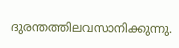ദുരന്തത്തിലവസാനിക്കുന്നു.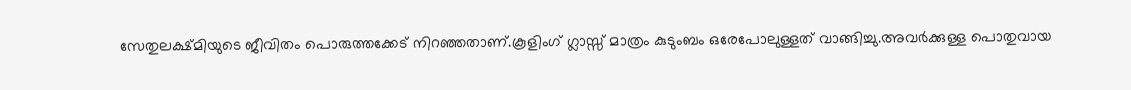സേതുലക്ഷ്മിയുടെ ജീവിതം പൊരുത്തക്കേട് നിറഞ്ഞതാണ്.കൂളിംഗ് ഗ്ലാസ്സ് മാത്രം കുടുംബം ഒരേപോലുള്ളത് വാങ്ങിച്ചു.അവര്‍ക്കുള്ള പൊതുവായ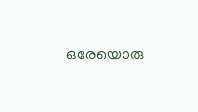ഒരേയൊരു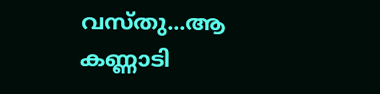വസ്തു...ആ കണ്ണാടി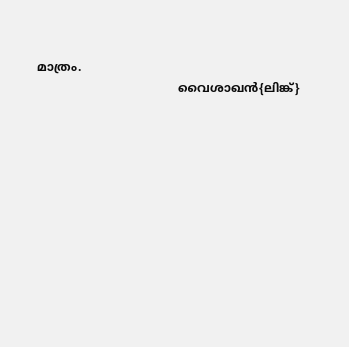മാത്രം.
                                      വൈശാഖന്‍{ലിങ്ക്}